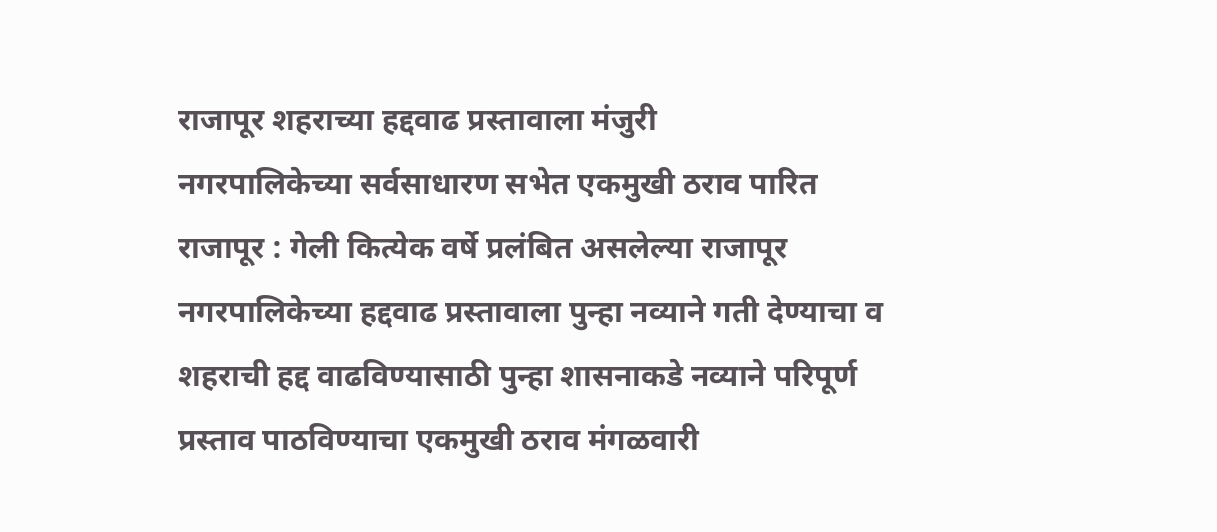राजापूर शहराच्या हद्दवाढ प्रस्तावाला मंजुरी
नगरपालिकेच्या सर्वसाधारण सभेत एकमुखी ठराव पारित
राजापूर : गेली कित्येक वर्षे प्रलंबित असलेल्या राजापूर नगरपालिकेच्या हद्दवाढ प्रस्तावाला पुन्हा नव्याने गती देण्याचा व शहराची हद्द वाढविण्यासाठी पुन्हा शासनाकडे नव्याने परिपूर्ण प्रस्ताव पाठविण्याचा एकमुखी ठराव मंगळवारी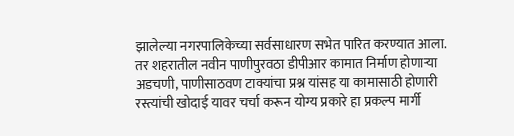झालेल्या नगरपालिकेच्या सर्वसाधारण सभेत पारित करण्यात आला.
तर शहरातील नवीन पाणीपुरवठा डीपीआर कामात निर्माण होणाऱ्या अडचणी, पाणीसाठवण टाक्यांचा प्रश्न यांसह या कामासाठी होणारी रस्त्यांची खोदाई यावर चर्चा करून योग्य प्रकारे हा प्रकल्प मार्गी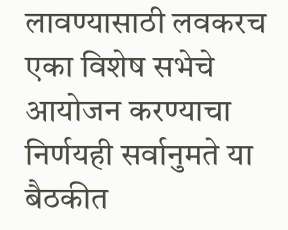लावण्यासाठी लवकरच एका विशेष सभेचे आयोजन करण्याचा निर्णयही सर्वानुमते या बैठकीत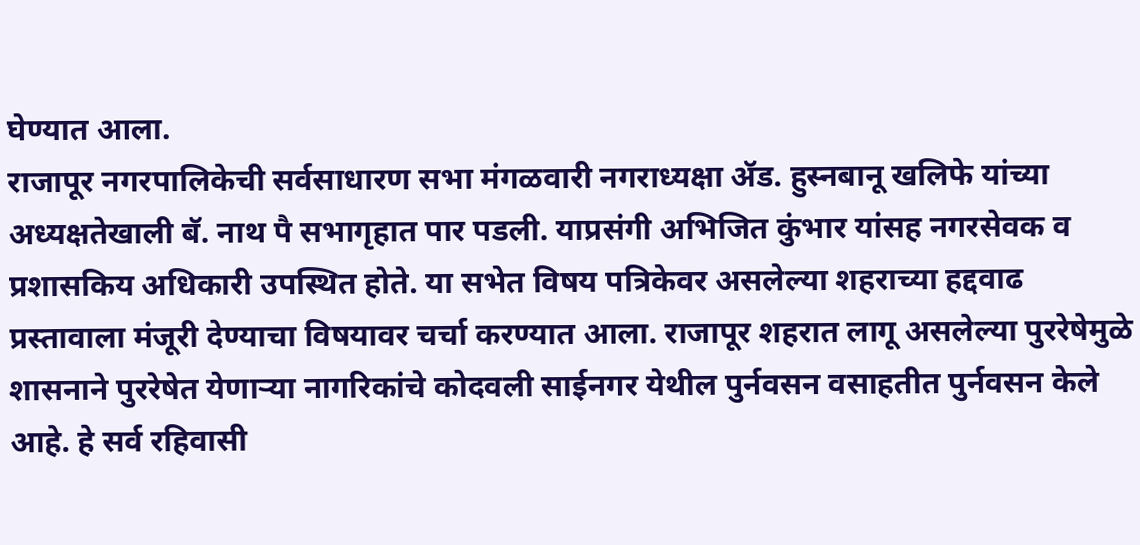घेण्यात आला.
राजापूर नगरपालिकेची सर्वसाधारण सभा मंगळवारी नगराध्यक्षा ॲड. हुस्नबानू खलिफे यांच्या अध्यक्षतेखाली बॅ. नाथ पै सभागृहात पार पडली. याप्रसंगी अभिजित कुंभार यांसह नगरसेवक व प्रशासकिय अधिकारी उपस्थित होते. या सभेत विषय पत्रिकेवर असलेल्या शहराच्या हद्दवाढ प्रस्तावाला मंजूरी देण्याचा विषयावर चर्चा करण्यात आला. राजापूर शहरात लागू असलेल्या पुररेषेमुळे शासनाने पुररेषेत येणाऱ्या नागरिकांचे कोदवली साईनगर येथील पुर्नवसन वसाहतीत पुर्नवसन केले आहे. हे सर्व रहिवासी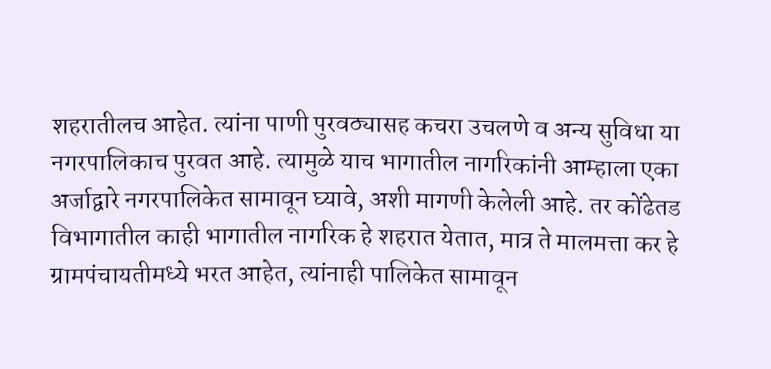शहरातीलच आहेत. त्यांना पाणी पुरवठ्यासह कचरा उचलणे व अन्य सुविधा या नगरपालिकाच पुरवत आहे. त्यामुळे याच भागातील नागरिकांनी आम्हाला एका अर्जाद्वारे नगरपालिकेत सामावून घ्यावे, अशी मागणी केलेली आहे. तर कोंढेतड विभागातील काही भागातील नागरिक हे शहरात येतात, मात्र ते मालमत्ता कर हे ग्रामपंचायतीमध्ये भरत आहेत, त्यांनाही पालिकेत सामावून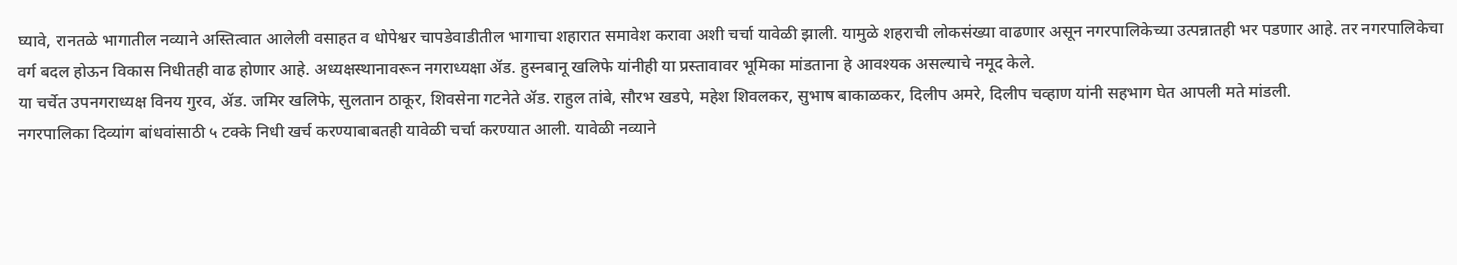घ्यावे, रानतळे भागातील नव्याने अस्तित्वात आलेली वसाहत व धोपेश्वर चापडेवाडीतील भागाचा शहारात समावेश करावा अशी चर्चा यावेळी झाली. यामुळे शहराची लोकसंख्या वाढणार असून नगरपालिकेच्या उत्पन्नातही भर पडणार आहे. तर नगरपालिकेचा वर्ग बदल होऊन विकास निधीतही वाढ होणार आहे. अध्यक्षस्थानावरून नगराध्यक्षा ॲड. हुस्नबानू खलिफे यांनीही या प्रस्तावावर भूमिका मांडताना हे आवश्यक असल्याचे नमूद केले.
या चर्चेत उपनगराध्यक्ष विनय गुरव, ॲड. जमिर खलिफे, सुलतान ठाकूर, शिवसेना गटनेते ॲड. राहुल तांबे, सौरभ खडपे, महेश शिवलकर, सुभाष बाकाळकर, दिलीप अमरे, दिलीप चव्हाण यांनी सहभाग घेत आपली मते मांडली.
नगरपालिका दिव्यांग बांधवांसाठी ५ टक्के निधी खर्च करण्याबाबतही यावेळी चर्चा करण्यात आली. यावेळी नव्याने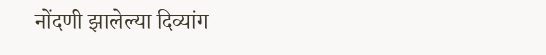नोंदणी झालेल्या दिव्यांग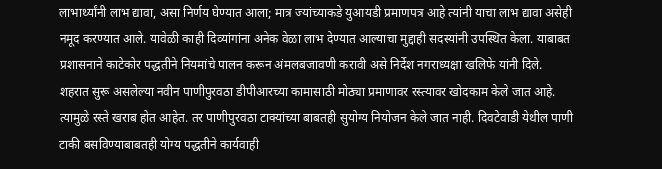लाभार्थ्यांनी लाभ द्यावा, असा निर्णय घेण्यात आला; मात्र ज्यांच्याकडे युआयडी प्रमाणपत्र आहे त्यांनी याचा लाभ द्यावा असेही नमूद करण्यात आले. यावेळी काही दिव्यांगांना अनेक वेळा लाभ देण्यात आल्याचा मुद्दाही सदस्यांनी उपस्थित केला. याबाबत प्रशासनाने काटेकोर पद्धतीने नियमांचे पालन करून अंमलबजावणी करावी असे निर्देश नगराध्यक्षा खलिफे यांनी दिले.
शहरात सुरू असलेल्या नवीन पाणीपुरवठा डीपीआरच्या कामासाठी मोठ्या प्रमाणावर रस्त्यावर खोदकाम केले जात आहे. त्यामुळे रस्ते खराब होत आहेत. तर पाणीपुरवठा टाक्यांच्या बाबतही सुयोग्य नियोजन केले जात नाही. दिवटेवाडी येथील पाणी टाकी बसविण्याबाबतही योग्य पद्धतीने कार्यवाही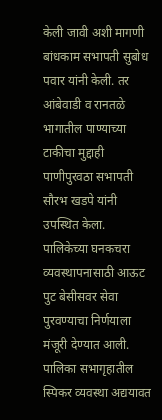केली जावी अशी मागणी बांधकाम सभापती सुबोध पवार यांनी केली. तर आंबेवाडी व रानतळे भागातील पाण्याच्या टाकीचा मुद्दाही पाणीपुरवठा सभापती सौरभ खडपे यांनी उपस्थित केला.
पालिकेच्या घनकचरा व्यवस्थापनासाठी आऊट पुट बेसीसवर सेवा पुरवण्याचा निर्णयाला मंजूरी देण्यात आली. पालिका सभागृहातील स्पिकर व्यवस्था अद्ययावत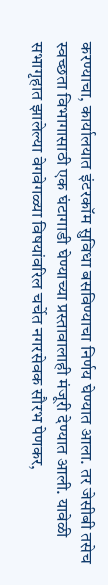करण्याचा, कार्यालयात इंटरकॉम सुविधा बसविण्याचा निर्णय घेण्यात आला. तर जेसीबी तसेच स्वच्छता विभागासाठी एक घंटागाडी घेण्याच्या प्रस्तावालाही मंजूरी देण्यात आली. यावेळी सभागृहात झालेल्या वेगवेगळ्या विषयांवरिल चर्चेत नगरसेवक सौरभ पेणकर,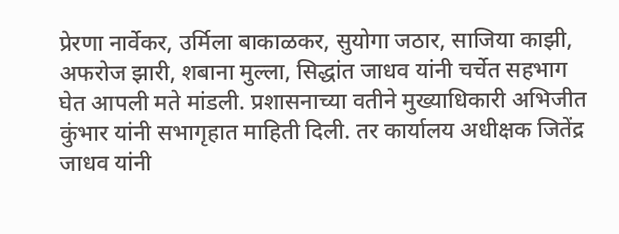प्रेरणा नार्वेकर, उर्मिला बाकाळकर, सुयोगा जठार, साजिया काझी, अफरोज झारी, शबाना मुल्ला, सिद्धांत जाधव यांनी चर्चेत सहभाग घेत आपली मते मांडली. प्रशासनाच्या वतीने मुख्याधिकारी अभिजीत कुंभार यांनी सभागृहात माहिती दिली. तर कार्यालय अधीक्षक जितेंद्र जाधव यांनी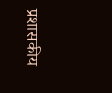प्रशासकीय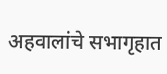अहवालांचे सभागृहात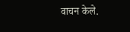वाचन केले.